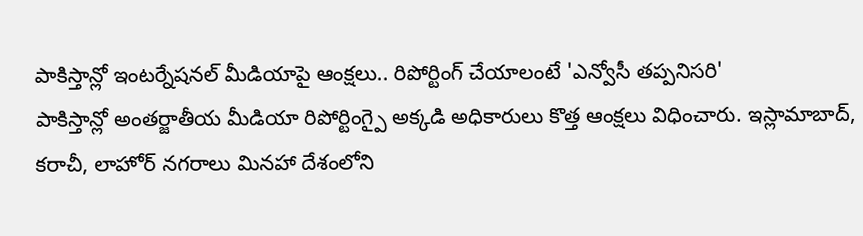పాకిస్తాన్లో ఇంటర్నేషనల్ మీడియాపై ఆంక్షలు.. రిపోర్టింగ్ చేయాలంటే 'ఎన్వోసీ తప్పనిసరి'
పాకిస్తాన్లో అంతర్జాతీయ మీడియా రిపోర్టింగ్పై అక్కడి అధికారులు కొత్త ఆంక్షలు విధించారు. ఇస్లామాబాద్, కరాచీ, లాహోర్ నగరాలు మినహా దేశంలోని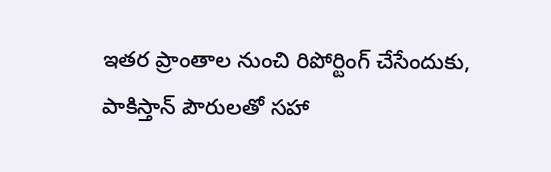ఇతర ప్రాంతాల నుంచి రిపోర్టింగ్ చేసేందుకు, పాకిస్తాన్ పౌరులతో సహా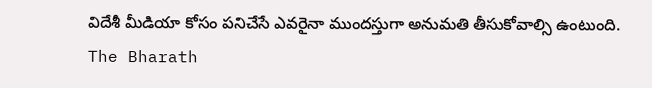విదేశీ మీడియా కోసం పనిచేసే ఎవరైనా ముందస్తుగా అనుమతి తీసుకోవాల్సి ఉంటుంది.
The Bharath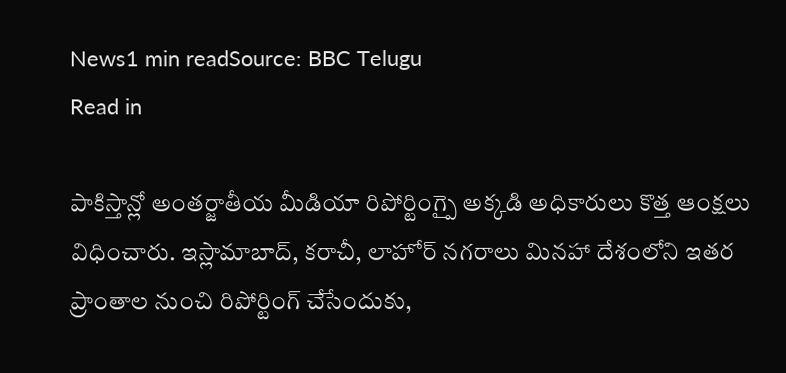News1 min readSource: BBC Telugu
Read in

పాకిస్తాన్లో అంతర్జాతీయ మీడియా రిపోర్టింగ్పై అక్కడి అధికారులు కొత్త ఆంక్షలు విధించారు. ఇస్లామాబాద్, కరాచీ, లాహోర్ నగరాలు మినహా దేశంలోని ఇతర ప్రాంతాల నుంచి రిపోర్టింగ్ చేసేందుకు,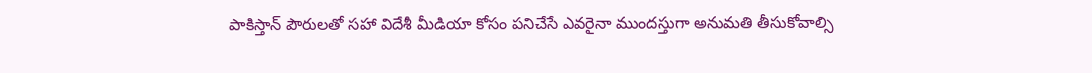పాకిస్తాన్ పౌరులతో సహా విదేశీ మీడియా కోసం పనిచేసే ఎవరైనా ముందస్తుగా అనుమతి తీసుకోవాల్సి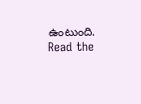ఉంటుంది.
Read the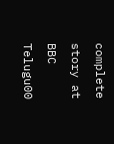complete story at BBC Telugu00